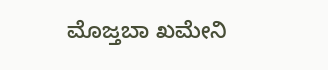ಮೊಜ್ತಬಾ ಖಮೇನಿ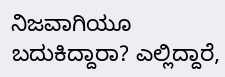ನಿಜವಾಗಿಯೂ ಬದುಕಿದ್ದಾರಾ? ಎಲ್ಲಿದ್ದಾರೆ,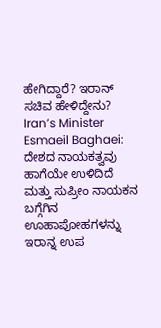ಹೇಗಿದ್ದಾರೆ? ಇರಾನ್ ಸಚಿವ ಹೇಳಿದ್ದೇನು?
Iran’s Minister Esmaeil Baghaei: ದೇಶದ ನಾಯಕತ್ವವು ಹಾಗೆಯೇ ಉಳಿದಿದೆ ಮತ್ತು ಸುಪ್ರೀಂ ನಾಯಕನ ಬಗ್ಗೆಗಿನ ಊಹಾಪೋಹಗಳನ್ನು ಇರಾನ್ನ ಉಪ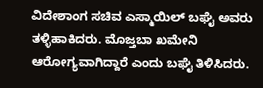ವಿದೇಶಾಂಗ ಸಚಿವ ಎಸ್ಮಾಯಿಲ್ ಬಘೈ ಅವರು ತಳ್ಳಿಹಾಕಿದರು. ಮೊಜ್ತಬಾ ಖಮೇನಿ ಆರೋಗ್ಯವಾಗಿದ್ದಾರೆ ಎಂದು ಬಘೈ ತಿಳಿಸಿದರು.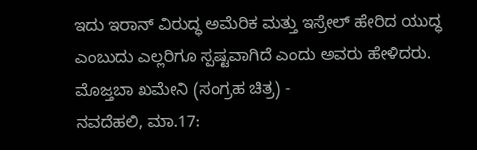ಇದು ಇರಾನ್ ವಿರುದ್ಧ ಅಮೆರಿಕ ಮತ್ತು ಇಸ್ರೇಲ್ ಹೇರಿದ ಯುದ್ಧ ಎಂಬುದು ಎಲ್ಲರಿಗೂ ಸ್ಪಷ್ಟವಾಗಿದೆ ಎಂದು ಅವರು ಹೇಳಿದರು.
ಮೊಜ್ತಬಾ ಖಮೇನಿ (ಸಂಗ್ರಹ ಚಿತ್ರ) -
ನವದೆಹಲಿ, ಮಾ.17: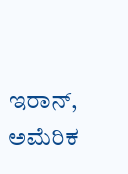ಇರಾನ್, ಅಮೆರಿಕ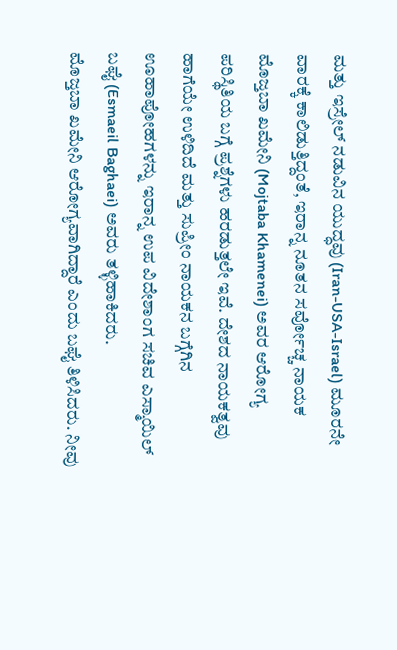ಮತ್ತು ಇಸ್ರೇಲ್ ನಡುವಿನ ಯುದ್ಧವು (Iran-USA-Israel) ಮೂರನೇ ವಾರಕ್ಕೆ ಕಾಲಿಡುತ್ತಿದ್ದಂತೆ, ಇರಾನ್ನ ನೂತನ ಸರ್ವೋಚ್ಚ ನಾಯಕ ಮೊಜ್ತಬಾ ಖಮೇನಿ (Mojtaba Khamenei) ಅವರ ಆರೋಗ್ಯ ಪರಿಸ್ಥಿತಿಯ ಬಗ್ಗೆ ಪ್ರಶ್ನೆಗಳು ಹರಡುತ್ತಲೇ ಇವೆ. ದೇಶದ ನಾಯಕತ್ವವು ಹಾಗೆಯೇ ಉಳಿದಿದೆ ಮತ್ತು ಸುಪ್ರೀಂ ನಾಯಕನ ಬಗ್ಗೆಗಿನ ಊಹಾಪೋಹಗಳನ್ನು ಇರಾನ್ನ ಉಪ ವಿದೇಶಾಂಗ ಸಚಿವ ಎಸ್ಮಾಯಿಲ್ ಬಘೈ (Esmaeil Baghaei) ಅವರು ತಳ್ಳಿಹಾಕಿದರು.
ಮೊಜ್ತಬಾ ಖಮೇನಿ ಆರೋಗ್ಯವಾಗಿದ್ದಾರೆ ಎಂದು ಬಘೈ ತಿಳಿಸಿದರು. ನೀವು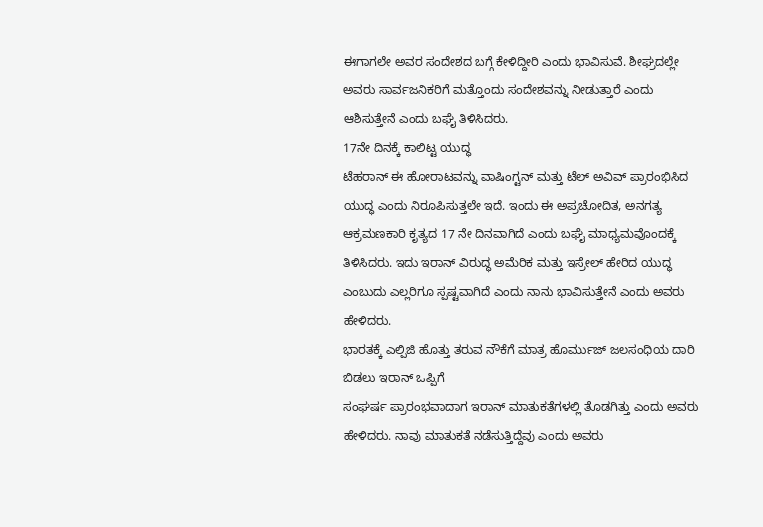ಈಗಾಗಲೇ ಅವರ ಸಂದೇಶದ ಬಗ್ಗೆ ಕೇಳಿದ್ದೀರಿ ಎಂದು ಭಾವಿಸುವೆ. ಶೀಘ್ರದಲ್ಲೇ ಅವರು ಸಾರ್ವಜನಿಕರಿಗೆ ಮತ್ತೊಂದು ಸಂದೇಶವನ್ನು ನೀಡುತ್ತಾರೆ ಎಂದು ಆಶಿಸುತ್ತೇನೆ ಎಂದು ಬಘೈ ತಿಳಿಸಿದರು.
17ನೇ ದಿನಕ್ಕೆ ಕಾಲಿಟ್ಟ ಯುದ್ಧ
ಟೆಹರಾನ್ ಈ ಹೋರಾಟವನ್ನು ವಾಷಿಂಗ್ಟನ್ ಮತ್ತು ಟೆಲ್ ಅವಿವ್ ಪ್ರಾರಂಭಿಸಿದ ಯುದ್ಧ ಎಂದು ನಿರೂಪಿಸುತ್ತಲೇ ಇದೆ. ಇಂದು ಈ ಅಪ್ರಚೋದಿತ, ಅನಗತ್ಯ ಆಕ್ರಮಣಕಾರಿ ಕೃತ್ಯದ 17 ನೇ ದಿನವಾಗಿದೆ ಎಂದು ಬಘೈ ಮಾಧ್ಯಮವೊಂದಕ್ಕೆ ತಿಳಿಸಿದರು. ಇದು ಇರಾನ್ ವಿರುದ್ಧ ಅಮೆರಿಕ ಮತ್ತು ಇಸ್ರೇಲ್ ಹೇರಿದ ಯುದ್ಧ ಎಂಬುದು ಎಲ್ಲರಿಗೂ ಸ್ಪಷ್ಟವಾಗಿದೆ ಎಂದು ನಾನು ಭಾವಿಸುತ್ತೇನೆ ಎಂದು ಅವರು ಹೇಳಿದರು.
ಭಾರತಕ್ಕೆ ಎಲ್ಪಿಜಿ ಹೊತ್ತು ತರುವ ನೌಕೆಗೆ ಮಾತ್ರ ಹೊರ್ಮುಜ್ ಜಲಸಂಧಿಯ ದಾರಿ ಬಿಡಲು ಇರಾನ್ ಒಪ್ಪಿಗೆ
ಸಂಘರ್ಷ ಪ್ರಾರಂಭವಾದಾಗ ಇರಾನ್ ಮಾತುಕತೆಗಳಲ್ಲಿ ತೊಡಗಿತ್ತು ಎಂದು ಅವರು ಹೇಳಿದರು. ನಾವು ಮಾತುಕತೆ ನಡೆಸುತ್ತಿದ್ದೆವು ಎಂದು ಅವರು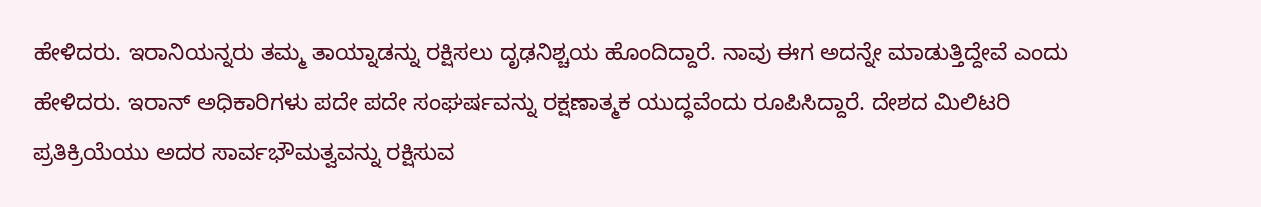ಹೇಳಿದರು. ಇರಾನಿಯನ್ನರು ತಮ್ಮ ತಾಯ್ನಾಡನ್ನು ರಕ್ಷಿಸಲು ದೃಢನಿಶ್ಚಯ ಹೊಂದಿದ್ದಾರೆ. ನಾವು ಈಗ ಅದನ್ನೇ ಮಾಡುತ್ತಿದ್ದೇವೆ ಎಂದು ಹೇಳಿದರು. ಇರಾನ್ ಅಧಿಕಾರಿಗಳು ಪದೇ ಪದೇ ಸಂಘರ್ಷವನ್ನು ರಕ್ಷಣಾತ್ಮಕ ಯುದ್ಧವೆಂದು ರೂಪಿಸಿದ್ದಾರೆ. ದೇಶದ ಮಿಲಿಟರಿ ಪ್ರತಿಕ್ರಿಯೆಯು ಅದರ ಸಾರ್ವಭೌಮತ್ವವನ್ನು ರಕ್ಷಿಸುವ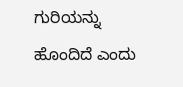ಗುರಿಯನ್ನು ಹೊಂದಿದೆ ಎಂದು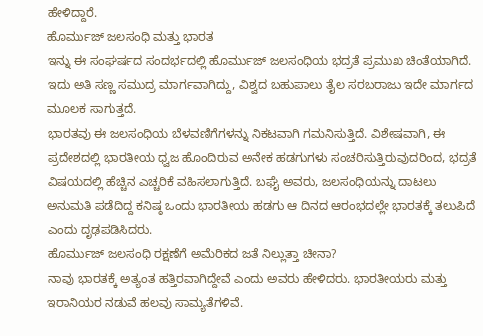ಹೇಳಿದ್ದಾರೆ.
ಹೊರ್ಮುಜ್ ಜಲಸಂಧಿ ಮತ್ತು ಭಾರತ
ಇನ್ನು ಈ ಸಂಘರ್ಷದ ಸಂದರ್ಭದಲ್ಲಿ ಹೊರ್ಮುಜ್ ಜಲಸಂಧಿಯ ಭದ್ರತೆ ಪ್ರಮುಖ ಚಿಂತೆಯಾಗಿದೆ. ಇದು ಅತಿ ಸಣ್ಣ ಸಮುದ್ರ ಮಾರ್ಗವಾಗಿದ್ದು, ವಿಶ್ವದ ಬಹುಪಾಲು ತೈಲ ಸರಬರಾಜು ಇದೇ ಮಾರ್ಗದ ಮೂಲಕ ಸಾಗುತ್ತದೆ.
ಭಾರತವು ಈ ಜಲಸಂಧಿಯ ಬೆಳವಣಿಗೆಗಳನ್ನು ನಿಕಟವಾಗಿ ಗಮನಿಸುತ್ತಿದೆ. ವಿಶೇಷವಾಗಿ, ಈ ಪ್ರದೇಶದಲ್ಲಿ ಭಾರತೀಯ ಧ್ವಜ ಹೊಂದಿರುವ ಅನೇಕ ಹಡಗುಗಳು ಸಂಚರಿಸುತ್ತಿರುವುದರಿಂದ, ಭದ್ರತೆ ವಿಷಯದಲ್ಲಿ ಹೆಚ್ಚಿನ ಎಚ್ಚರಿಕೆ ವಹಿಸಲಾಗುತ್ತಿದೆ. ಬಘೈ ಅವರು, ಜಲಸಂಧಿಯನ್ನು ದಾಟಲು ಅನುಮತಿ ಪಡೆದಿದ್ದ ಕನಿಷ್ಠ ಒಂದು ಭಾರತೀಯ ಹಡಗು ಆ ದಿನದ ಆರಂಭದಲ್ಲೇ ಭಾರತಕ್ಕೆ ತಲುಪಿದೆ ಎಂದು ದೃಢಪಡಿಸಿದರು.
ಹೊರ್ಮುಜ್ ಜಲಸಂಧಿ ರಕ್ಷಣೆಗೆ ಅಮೆರಿಕದ ಜತೆ ನಿಲ್ಲುತ್ತಾ ಚೀನಾ?
ನಾವು ಭಾರತಕ್ಕೆ ಅತ್ಯಂತ ಹತ್ತಿರವಾಗಿದ್ದೇವೆ ಎಂದು ಅವರು ಹೇಳಿದರು. ಭಾರತೀಯರು ಮತ್ತು ಇರಾನಿಯರ ನಡುವೆ ಹಲವು ಸಾಮ್ಯತೆಗಳಿವೆ.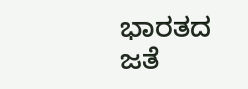ಭಾರತದ ಜತೆ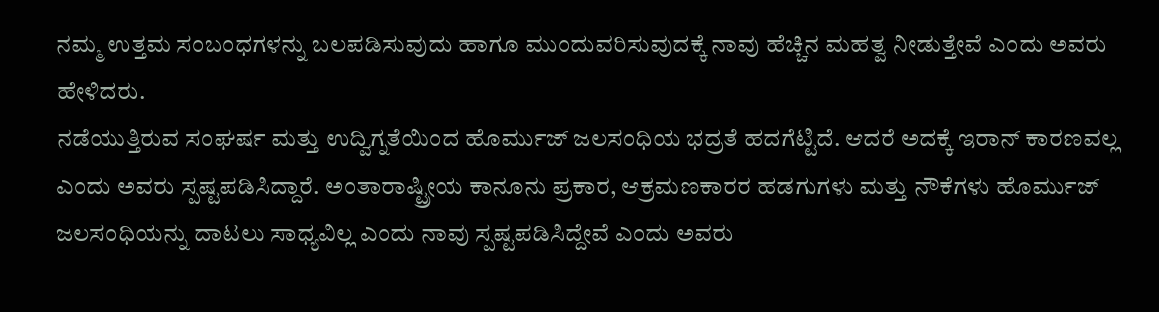ನಮ್ಮ ಉತ್ತಮ ಸಂಬಂಧಗಳನ್ನು ಬಲಪಡಿಸುವುದು ಹಾಗೂ ಮುಂದುವರಿಸುವುದಕ್ಕೆ ನಾವು ಹೆಚ್ಚಿನ ಮಹತ್ವ ನೀಡುತ್ತೇವೆ ಎಂದು ಅವರು ಹೇಳಿದರು.
ನಡೆಯುತ್ತಿರುವ ಸಂಘರ್ಷ ಮತ್ತು ಉದ್ವಿಗ್ನತೆಯಿಂದ ಹೊರ್ಮುಜ್ ಜಲಸಂಧಿಯ ಭದ್ರತೆ ಹದಗೆಟ್ಟಿದೆ. ಆದರೆ ಅದಕ್ಕೆ ಇರಾನ್ ಕಾರಣವಲ್ಲ ಎಂದು ಅವರು ಸ್ಪಷ್ಟಪಡಿಸಿದ್ದಾರೆ. ಅಂತಾರಾಷ್ಟ್ರೀಯ ಕಾನೂನು ಪ್ರಕಾರ, ಆಕ್ರಮಣಕಾರರ ಹಡಗುಗಳು ಮತ್ತು ನೌಕೆಗಳು ಹೊರ್ಮುಜ್ ಜಲಸಂಧಿಯನ್ನು ದಾಟಲು ಸಾಧ್ಯವಿಲ್ಲ ಎಂದು ನಾವು ಸ್ಪಷ್ಟಪಡಿಸಿದ್ದೇವೆ ಎಂದು ಅವರು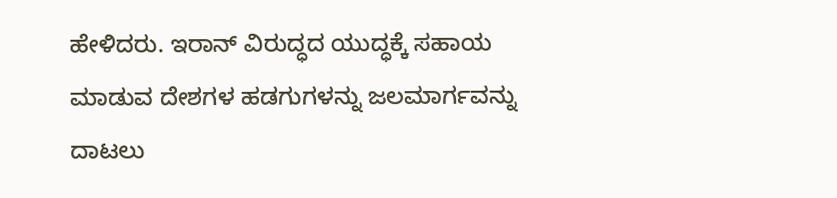ಹೇಳಿದರು. ಇರಾನ್ ವಿರುದ್ಧದ ಯುದ್ಧಕ್ಕೆ ಸಹಾಯ ಮಾಡುವ ದೇಶಗಳ ಹಡಗುಗಳನ್ನು ಜಲಮಾರ್ಗವನ್ನು ದಾಟಲು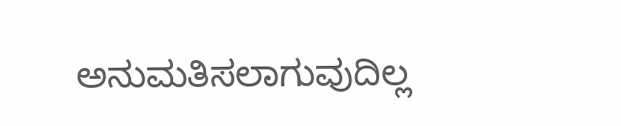ಅನುಮತಿಸಲಾಗುವುದಿಲ್ಲ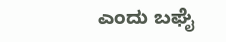ಎಂದು ಬಘೈ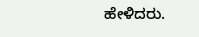ಹೇಳಿದರು.